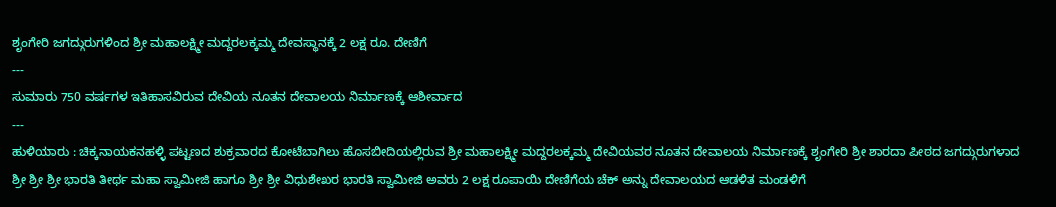ಶೃಂಗೇರಿ ಜಗದ್ಗುರುಗಳಿಂದ ಶ್ರೀ ಮಹಾಲಕ್ಷ್ಮೀ ಮದ್ದರಲಕ್ಕಮ್ಮ ದೇವಸ್ಥಾನಕ್ಕೆ 2 ಲಕ್ಷ ರೂ. ದೇಣಿಗೆ
---
ಸುಮಾರು 750 ವರ್ಷಗಳ ಇತಿಹಾಸವಿರುವ ದೇವಿಯ ನೂತನ ದೇವಾಲಯ ನಿರ್ಮಾಣಕ್ಕೆ ಆಶೀರ್ವಾದ
---
ಹುಳಿಯಾರು : ಚಿಕ್ಕನಾಯಕನಹಳ್ಳಿ ಪಟ್ಟಣದ ಶುಕ್ರವಾರದ ಕೋಟೆಬಾಗಿಲು ಹೊಸಬೀದಿಯಲ್ಲಿರುವ ಶ್ರೀ ಮಹಾಲಕ್ಷ್ಮೀ ಮದ್ದರಲಕ್ಕಮ್ಮ ದೇವಿಯವರ ನೂತನ ದೇವಾಲಯ ನಿರ್ಮಾಣಕ್ಕೆ ಶೃಂಗೇರಿ ಶ್ರೀ ಶಾರದಾ ಪೀಠದ ಜಗದ್ಗುರುಗಳಾದ ಶ್ರೀ ಶ್ರೀ ಶ್ರೀ ಭಾರತಿ ತೀರ್ಥ ಮಹಾ ಸ್ವಾಮೀಜಿ ಹಾಗೂ ಶ್ರೀ ಶ್ರೀ ವಿಧುಶೇಖರ ಭಾರತಿ ಸ್ವಾಮೀಜಿ ಅವರು 2 ಲಕ್ಷ ರೂಪಾಯಿ ದೇಣಿಗೆಯ ಚೆಕ್ ಅನ್ನು ದೇವಾಲಯದ ಆಡಳಿತ ಮಂಡಳಿಗೆ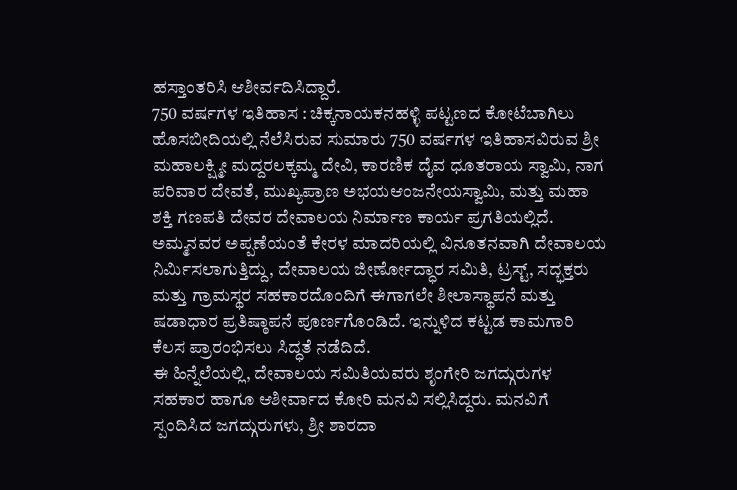ಹಸ್ತಾಂತರಿಸಿ ಆಶೀರ್ವದಿಸಿದ್ದಾರೆ.
750 ವರ್ಷಗಳ ಇತಿಹಾಸ : ಚಿಕ್ಕನಾಯಕನಹಳ್ಳಿ ಪಟ್ಟಣದ ಕೋಟೆಬಾಗಿಲು ಹೊಸಬೀದಿಯಲ್ಲಿ ನೆಲೆಸಿರುವ ಸುಮಾರು 750 ವರ್ಷಗಳ ಇತಿಹಾಸವಿರುವ ಶ್ರೀ ಮಹಾಲಕ್ಷ್ಮೀ ಮದ್ದರಲಕ್ಕಮ್ಮ ದೇವಿ, ಕಾರಣಿಕ ದೈವ ಧೂತರಾಯ ಸ್ವಾಮಿ, ನಾಗ ಪರಿವಾರ ದೇವತೆ, ಮುಖ್ಯಪ್ರಾಣ ಅಭಯಆಂಜನೇಯಸ್ವಾಮಿ, ಮತ್ತು ಮಹಾ ಶಕ್ತಿ ಗಣಪತಿ ದೇವರ ದೇವಾಲಯ ನಿರ್ಮಾಣ ಕಾರ್ಯ ಪ್ರಗತಿಯಲ್ಲಿದೆ. ಅಮ್ಮನವರ ಅಪ್ಪಣೆಯಂತೆ ಕೇರಳ ಮಾದರಿಯಲ್ಲಿ ವಿನೂತನವಾಗಿ ದೇವಾಲಯ ನಿರ್ಮಿಸಲಾಗುತ್ತಿದ್ದು, ದೇವಾಲಯ ಜೀರ್ಣೋದ್ಧಾರ ಸಮಿತಿ, ಟ್ರಸ್ಟ್, ಸದ್ಭಕ್ತರು ಮತ್ತು ಗ್ರಾಮಸ್ಥರ ಸಹಕಾರದೊಂದಿಗೆ ಈಗಾಗಲೇ ಶೀಲಾಸ್ಥಾಪನೆ ಮತ್ತು ಷಡಾಧಾರ ಪ್ರತಿಷ್ಠಾಪನೆ ಪೂರ್ಣಗೊಂಡಿದೆ. ಇನ್ನುಳಿದ ಕಟ್ಟಡ ಕಾಮಗಾರಿ ಕೆಲಸ ಪ್ರಾರಂಭಿಸಲು ಸಿದ್ಧತೆ ನಡೆದಿದೆ.
ಈ ಹಿನ್ನೆಲೆಯಲ್ಲಿ, ದೇವಾಲಯ ಸಮಿತಿಯವರು ಶೃಂಗೇರಿ ಜಗದ್ಗುರುಗಳ ಸಹಕಾರ ಹಾಗೂ ಆಶೀರ್ವಾದ ಕೋರಿ ಮನವಿ ಸಲ್ಲಿಸಿದ್ದರು. ಮನವಿಗೆ ಸ್ಪಂದಿಸಿದ ಜಗದ್ಗುರುಗಳು, ಶ್ರೀ ಶಾರದಾ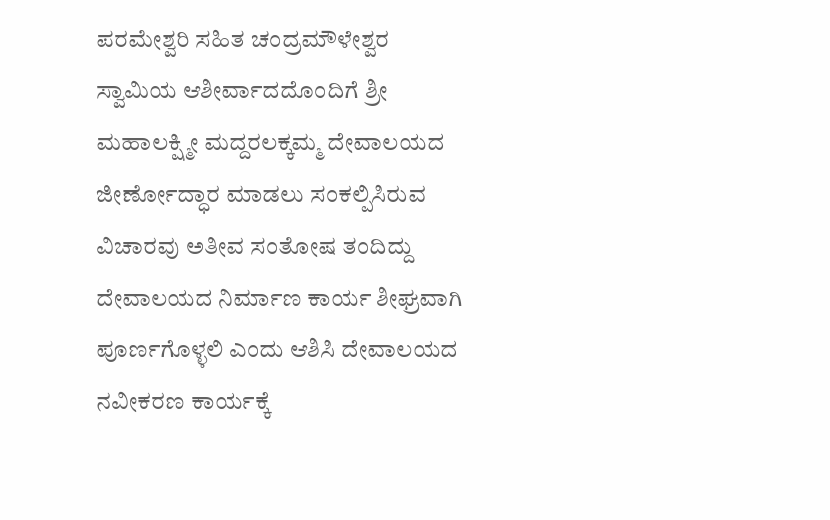ಪರಮೇಶ್ವರಿ ಸಹಿತ ಚಂದ್ರಮೌಳೇಶ್ವರ ಸ್ವಾಮಿಯ ಆಶೀರ್ವಾದದೊಂದಿಗೆ ಶ್ರೀ ಮಹಾಲಕ್ಷ್ಮೀ ಮದ್ದರಲಕ್ಕಮ್ಮ ದೇವಾಲಯದ ಜೀರ್ಣೋದ್ಧಾರ ಮಾಡಲು ಸಂಕಲ್ಪಿಸಿರುವ ವಿಚಾರವು ಅತೀವ ಸಂತೋಷ ತಂದಿದ್ದು ದೇವಾಲಯದ ನಿರ್ಮಾಣ ಕಾರ್ಯ ಶೀಘ್ರವಾಗಿ ಪೂರ್ಣಗೊಳ್ಳಲಿ ಎಂದು ಆಶಿಸಿ ದೇವಾಲಯದ ನವೀಕರಣ ಕಾರ್ಯಕ್ಕೆ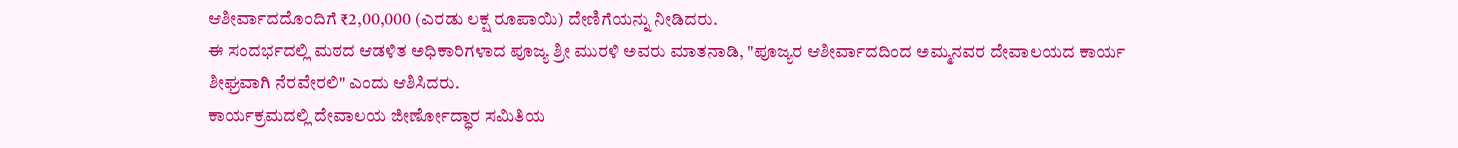ಆಶೀರ್ವಾದದೊಂದಿಗೆ ₹2,00,000 (ಎರಡು ಲಕ್ಷ ರೂಪಾಯಿ) ದೇಣಿಗೆಯನ್ನು ನೀಡಿದರು.
ಈ ಸಂದರ್ಭದಲ್ಲಿ ಮಠದ ಆಡಳಿತ ಅಧಿಕಾರಿಗಳಾದ ಪೂಜ್ಯ ಶ್ರೀ ಮುರಳಿ ಅವರು ಮಾತನಾಡಿ, "ಪೂಜ್ಯರ ಆಶೀರ್ವಾದದಿಂದ ಅಮ್ಮನವರ ದೇವಾಲಯದ ಕಾರ್ಯ ಶೀಘ್ರವಾಗಿ ನೆರವೇರಲಿ" ಎಂದು ಆಶಿಸಿದರು.
ಕಾರ್ಯಕ್ರಮದಲ್ಲಿ ದೇವಾಲಯ ಜೀರ್ಣೋದ್ಧಾರ ಸಮಿತಿಯ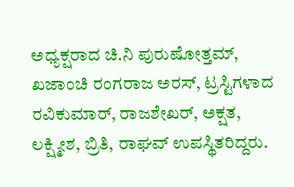ಅಧ್ಯಕ್ಷರಾದ ಚಿ.ನಿ ಪುರುಷೋತ್ತಮ್, ಖಜಾಂಚಿ ರಂಗರಾಜ ಅರಸ್, ಟ್ರಸ್ಟಿಗಳಾದ ರವಿಕುಮಾರ್, ರಾಜಶೇಖರ್, ಅಕ್ಷತ, ಲಕ್ಷ್ಮೀಶ, ಬ್ರಿತಿ, ರಾಘವ್ ಉಪಸ್ಥಿತರಿದ್ದರು.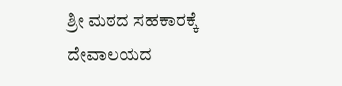ಶ್ರೀ ಮಠದ ಸಹಕಾರಕ್ಕೆ ದೇವಾಲಯದ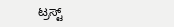ಟ್ರಸ್ಟ್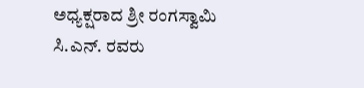ಅಧ್ಯಕ್ಷರಾದ ಶ್ರೀ ರಂಗಸ್ವಾಮಿ ಸಿ.ಎನ್. ರವರು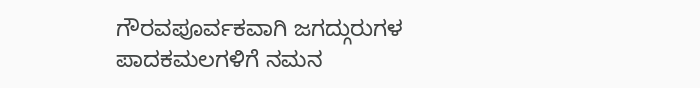ಗೌರವಪೂರ್ವಕವಾಗಿ ಜಗದ್ಗುರುಗಳ ಪಾದಕಮಲಗಳಿಗೆ ನಮನ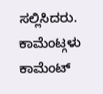ಸಲ್ಲಿಸಿದರು.
ಕಾಮೆಂಟ್ಗಳು
ಕಾಮೆಂಟ್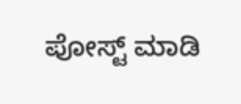ಪೋಸ್ಟ್ ಮಾಡಿ